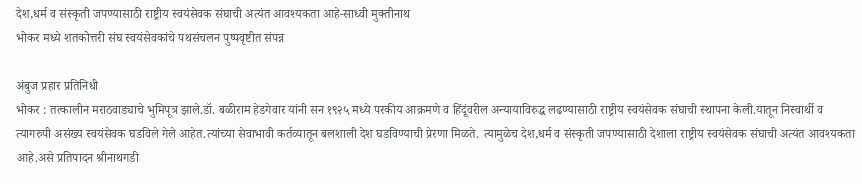देश,धर्म व संस्कृती जपण्यासाठी राष्ट्रीय स्वयंसेवक संघाची अत्यंत आवश्यकता आहे-साध्वी मुक्तीनाथ
भोकर मध्ये शतकोत्तरी संघ स्वयंसेवकांचे पथसंचलन पुष्पवृष्टीत संपन्न

अंबुज प्रहार प्रतिनिधी
भोकर : तत्कालीन मराठवाड्याचे भुमिपूत्र झाले.डॉ. बळीराम हेडगेवार यांनी सन १९२५ मध्ये परकीय आक्रमणे व हिंदूंवरील अन्यायाविरुद्ध लढण्यासाठी राष्ट्रीय स्वयंसेवक संघाची स्थापना केली.यातून निस्वार्थी व त्यागरुपी असंख्य स्वयंसेवक घडविले गेले आहेत.त्यांच्या सेवाभावी कर्तव्यातून बलशाली देश घडविण्याची प्रेरणा मिळते. त्यामुळेच देश,धर्म व संस्कृती जपण्यासाठी देशाला राष्ट्रीय स्वयंसेवक संघाची अत्यंत आवश्यकता आहे.असे प्रतिपादन श्रीनाथगडी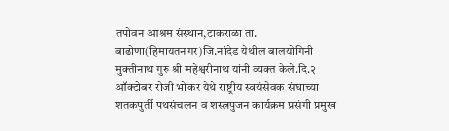तपोवन आश्रम संस्थान,टाकराळा ता. बाढोणा(हिमायतनगर)जि.नांदेड येथील बालयोगिनी मुक्तीनाथ गुरु श्री महेश्वरीनाथ यांनी व्यक्त केले.दि.२ ऑक्टोबर रोजी भोकर येथे राष्ट्रीय स्वयंसेवक संघाच्या शतकपुर्ती पथसंचलन व शस्त्रपुजन कार्यक्रम प्रसंगी प्रमुख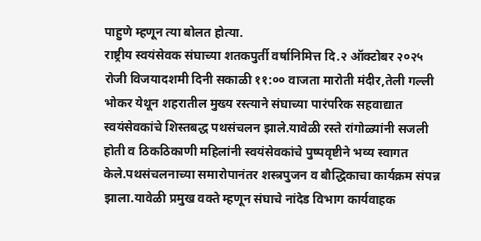पाहुणे म्हणून त्या बोलत होत्या.
राष्ट्रीय स्वयंसेवक संघाच्या शतकपुर्ती वर्षानिमित्त दि.२ ऑक्टोबर २०२५ रोजी विजयादशमी दिनी सकाळी ११:०० वाजता मारोती मंदीर,तेली गल्ली भोकर येथून शहरातील मुख्य रस्त्याने संघाच्या पारंपरिक सहवाद्यात स्वयंसेवकांचे शिस्तबद्ध पथसंचलन झाले.यावेळी रस्ते रांगोळ्यांनी सजली होती व ठिकठिकाणी महिलांनी स्वयंसेवकांचे पुष्पवृष्टीने भव्य स्वागत केले.पथसंचलनाच्या समारोपानंतर शस्त्रपुजन व बौद्धिकाचा कार्यक्रम संपन्न झाला.यावेळी प्रमुख वक्ते म्हणून संघाचे नांदेड विभाग कार्यवाहक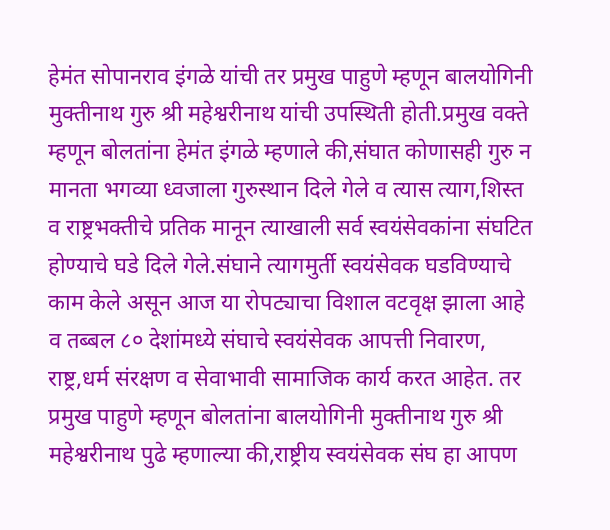हेमंत सोपानराव इंगळे यांची तर प्रमुख पाहुणे म्हणून बालयोगिनी मुक्तीनाथ गुरु श्री महेश्वरीनाथ यांची उपस्थिती होती.प्रमुख वक्ते म्हणून बोलतांना हेमंत इंगळे म्हणाले की,संघात कोणासही गुरु न मानता भगव्या ध्वजाला गुरुस्थान दिले गेले व त्यास त्याग,शिस्त व राष्ट्रभक्तीचे प्रतिक मानून त्याखाली सर्व स्वयंसेवकांना संघटित होण्याचे घडे दिले गेले.संघाने त्यागमुर्ती स्वयंसेवक घडविण्याचे काम केले असून आज या रोपट्याचा विशाल वटवृक्ष झाला आहे व तब्बल ८० देशांमध्ये संघाचे स्वयंसेवक आपत्ती निवारण, राष्ट्र,धर्म संरक्षण व सेवाभावी सामाजिक कार्य करत आहेत. तर प्रमुख पाहुणे म्हणून बोलतांना बालयोगिनी मुक्तीनाथ गुरु श्री महेश्वरीनाथ पुढे म्हणाल्या की,राष्ट्रीय स्वयंसेवक संघ हा आपण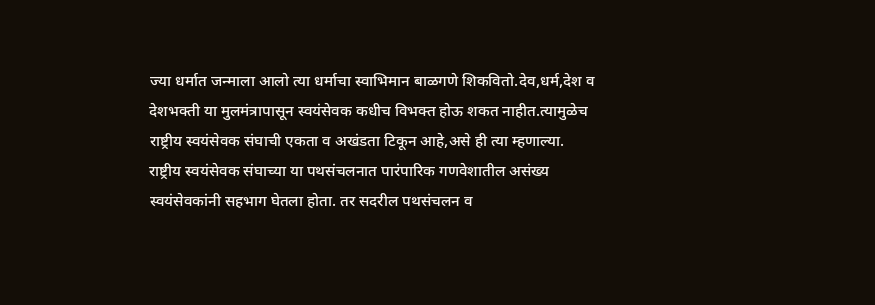ज्या धर्मात जन्माला आलो त्या धर्माचा स्वाभिमान बाळगणे शिकवितो.देव,धर्म,देश व देशभक्ती या मुलमंत्रापासून स्वयंसेवक कधीच विभक्त होऊ शकत नाहीत.त्यामुळेच राष्ट्रीय स्वयंसेवक संघाची एकता व अखंडता टिकून आहे,असे ही त्या म्हणाल्या.
राष्ट्रीय स्वयंसेवक संघाच्या या पथसंचलनात पारंपारिक गणवेशातील असंख्य स्वयंसेवकांनी सहभाग घेतला होता. तर सदरील पथसंचलन व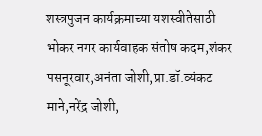शस्त्रपुजन कार्यक्रमाच्या यशस्वीतेसाठी भोकर नगर कार्यवाहक संतोष कदम,शंकर पसनूरवार,अनंता जोशी,प्रा.डॉ.व्यंकट माने,नरेंद्र जोशी,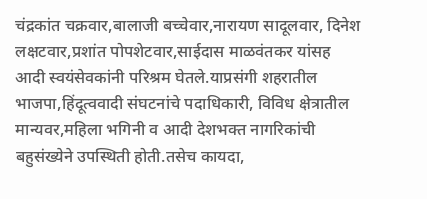चंद्रकांत चक्रवार,बालाजी बच्चेवार,नारायण सादूलवार, दिनेश लक्षटवार,प्रशांत पोपशेटवार,साईदास माळवंतकर यांसह आदी स्वयंसेवकांनी परिश्रम घेतले.याप्रसंगी शहरातील भाजपा,हिंदूत्ववादी संघटनांचे पदाधिकारी, विविध क्षेत्रातील मान्यवर,महिला भगिनी व आदी देशभक्त नागरिकांची बहुसंख्येने उपस्थिती होती.तसेच कायदा,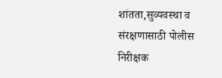शांतता,सुव्यवस्था व संरक्षणासाठी पोलीस निरीक्षक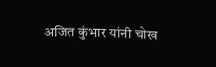अजित कुंभार यांनी चोख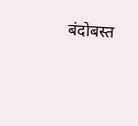बंदोबस्त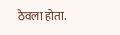ठेवला होता.